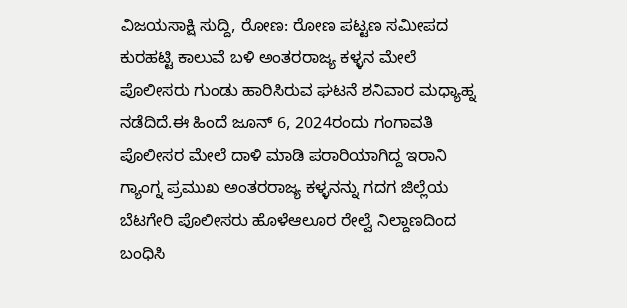ವಿಜಯಸಾಕ್ಷಿ ಸುದ್ದಿ, ರೋಣ: ರೋಣ ಪಟ್ಟಣ ಸಮೀಪದ ಕುರಹಟ್ಟಿ ಕಾಲುವೆ ಬಳಿ ಅಂತರರಾಜ್ಯ ಕಳ್ಳನ ಮೇಲೆ ಪೊಲೀಸರು ಗುಂಡು ಹಾರಿಸಿರುವ ಘಟನೆ ಶನಿವಾರ ಮಧ್ಯಾಹ್ನ ನಡೆದಿದೆ.ಈ ಹಿಂದೆ ಜೂನ್ 6, 2024ರಂದು ಗಂಗಾವತಿ ಪೊಲೀಸರ ಮೇಲೆ ದಾಳಿ ಮಾಡಿ ಪರಾರಿಯಾಗಿದ್ದ ಇರಾನಿ ಗ್ಯಾಂಗ್ನ ಪ್ರಮುಖ ಅಂತರರಾಜ್ಯ ಕಳ್ಳನನ್ನು ಗದಗ ಜಿಲ್ಲೆಯ ಬೆಟಗೇರಿ ಪೊಲೀಸರು ಹೊಳೆಆಲೂರ ರೇಲ್ವೆ ನಿಲ್ದಾಣದಿಂದ ಬಂಧಿಸಿ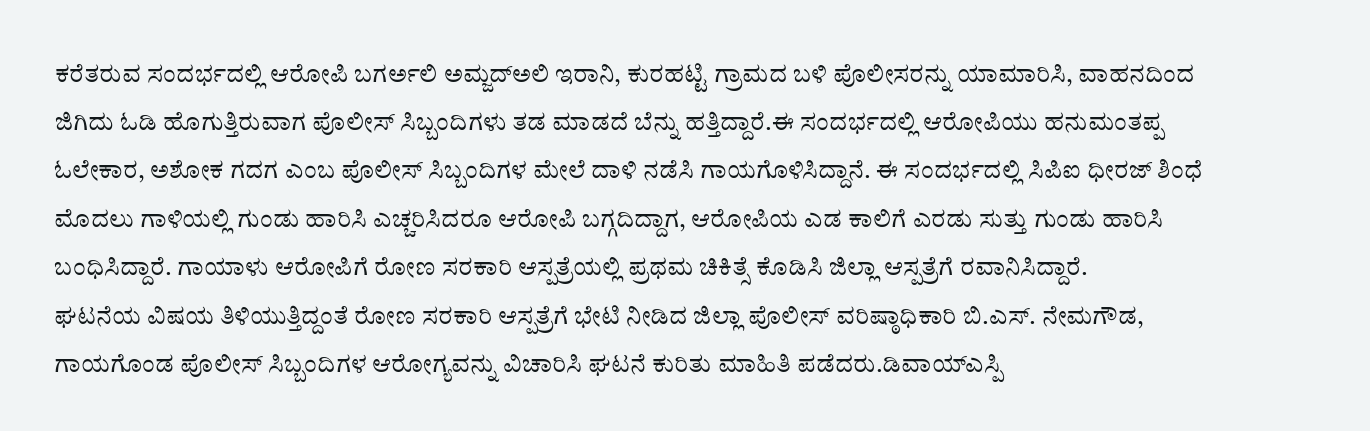ಕರೆತರುವ ಸಂದರ್ಭದಲ್ಲಿ ಆರೋಪಿ ಬಗರ್ಅಲಿ ಅಮ್ಜದ್ಅಲಿ ಇರಾನಿ, ಕುರಹಟ್ಟಿ ಗ್ರಾಮದ ಬಳಿ ಪೊಲೀಸರನ್ನು ಯಾಮಾರಿಸಿ, ವಾಹನದಿಂದ ಜಿಗಿದು ಓಡಿ ಹೊಗುತ್ತಿರುವಾಗ ಪೊಲೀಸ್ ಸಿಬ್ಬಂದಿಗಳು ತಡ ಮಾಡದೆ ಬೆನ್ನು ಹತ್ತಿದ್ದಾರೆ.ಈ ಸಂದರ್ಭದಲ್ಲಿ ಆರೋಪಿಯು ಹನುಮಂತಪ್ಪ ಓಲೇಕಾರ, ಅಶೋಕ ಗದಗ ಎಂಬ ಪೊಲೀಸ್ ಸಿಬ್ಬಂದಿಗಳ ಮೇಲೆ ದಾಳಿ ನಡೆಸಿ ಗಾಯಗೊಳಿಸಿದ್ದಾನೆ. ಈ ಸಂದರ್ಭದಲ್ಲಿ ಸಿಪಿಐ ಧೀರಜ್ ಶಿಂಧೆ ಮೊದಲು ಗಾಳಿಯಲ್ಲಿ ಗುಂಡು ಹಾರಿಸಿ ಎಚ್ಚರಿಸಿದರೂ ಆರೋಪಿ ಬಗ್ಗದಿದ್ದಾಗ, ಆರೋಪಿಯ ಎಡ ಕಾಲಿಗೆ ಎರಡು ಸುತ್ತು ಗುಂಡು ಹಾರಿಸಿ ಬಂಧಿಸಿದ್ದಾರೆ. ಗಾಯಾಳು ಆರೋಪಿಗೆ ರೋಣ ಸರಕಾರಿ ಆಸ್ಪತ್ರೆಯಲ್ಲಿ ಪ್ರಥಮ ಚಿಕಿತ್ಸೆ ಕೊಡಿಸಿ ಜಿಲ್ಲಾ ಆಸ್ಪತ್ರೆಗೆ ರವಾನಿಸಿದ್ದಾರೆ.
ಘಟನೆಯ ವಿಷಯ ತಿಳಿಯುತ್ತಿದ್ದಂತೆ ರೋಣ ಸರಕಾರಿ ಆಸ್ಪತ್ರೆಗೆ ಭೇಟಿ ನೀಡಿದ ಜಿಲ್ಲಾ ಪೊಲೀಸ್ ವರಿಷ್ಠಾಧಿಕಾರಿ ಬಿ.ಎಸ್. ನೇಮಗೌಡ, ಗಾಯಗೊಂಡ ಪೊಲೀಸ್ ಸಿಬ್ಬಂದಿಗಳ ಆರೋಗ್ಯವನ್ನು ವಿಚಾರಿಸಿ ಘಟನೆ ಕುರಿತು ಮಾಹಿತಿ ಪಡೆದರು.ಡಿವಾಯ್ಎಸ್ಪಿ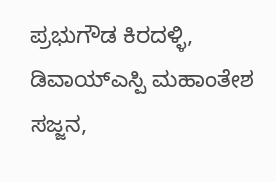ಪ್ರಭುಗೌಡ ಕಿರದಳ್ಳಿ, ಡಿವಾಯ್ಎಸ್ಪಿ ಮಹಾಂತೇಶ ಸಜ್ಜನ,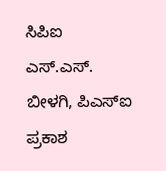ಸಿಪಿಐ ಎಸ್.ಎಸ್. ಬೀಳಗಿ, ಪಿಎಸ್ಐ ಪ್ರಕಾಶ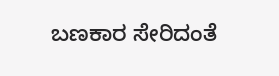ಬಣಕಾರ ಸೇರಿದಂತೆ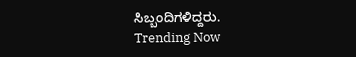ಸಿಬ್ಬಂದಿಗಳಿದ್ದರು.
Trending Now